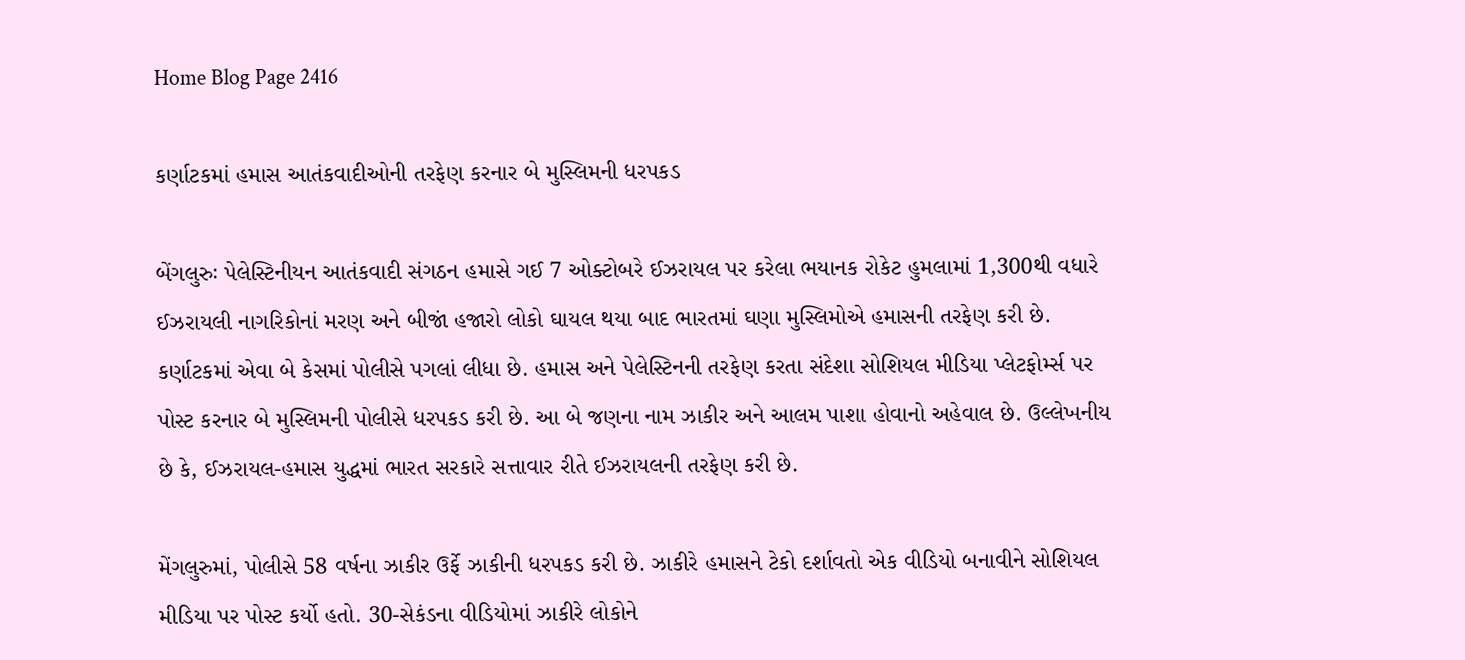Home Blog Page 2416

કર્ણાટકમાં હમાસ આતંકવાદીઓની તરફેણ કરનાર બે મુસ્લિમની ધરપકડ

બેંગલુરુઃ પેલેસ્ટિનીયન આતંકવાદી સંગઠન હમાસે ગઈ 7 ઓક્ટોબરે ઈઝરાયલ પર કરેલા ભયાનક રોકેટ હુમલામાં 1,300થી વધારે ઈઝરાયલી નાગરિકોનાં મરણ અને બીજાં હજારો લોકો ઘાયલ થયા બાદ ભારતમાં ઘણા મુસ્લિમોએ હમાસની તરફેણ કરી છે. કર્ણાટકમાં એવા બે કેસમાં પોલીસે પગલાં લીધા છે. હમાસ અને પેલેસ્ટિનની તરફેણ કરતા સંદેશા સોશિયલ મીડિયા પ્લેટફોર્મ્સ પર પોસ્ટ કરનાર બે મુસ્લિમની પોલીસે ધરપકડ કરી છે. આ બે જણના નામ ઝાકીર અને આલમ પાશા હોવાનો અહેવાલ છે. ઉલ્લેખનીય છે કે, ઈઝરાયલ-હમાસ યુદ્ધમાં ભારત સરકારે સત્તાવાર રીતે ઈઝરાયલની તરફેણ કરી છે.

મેંગલુરુમાં, પોલીસે 58 વર્ષના ઝાકીર ઉર્ફે ઝાકીની ધરપકડ કરી છે. ઝાકીરે હમાસને ટેકો દર્શાવતો એક વીડિયો બનાવીને સોશિયલ મીડિયા પર પોસ્ટ કર્યો હતો. 30-સેકંડના વીડિયોમાં ઝાકીરે લોકોને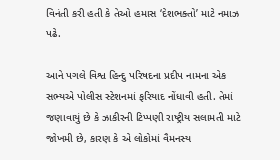વિનંતી કરી હતી કે તેઓ હમાસ ‘દેશભક્તો’ માટે નમાઝ પઢે.

આને પગલે વિશ્વ હિન્દુ પરિષદના પ્રદીપ નામના એક સભ્યએ પોલીસ સ્ટેશનમાં ફરિયાદ નોંધાવી હતી. તેમાં જણાવાયું છે કે ઝાકીરની ટિપ્પણી રાષ્ટ્રીય સલામતી માટે જોખમી છે, કારણ કે એ લોકોમાં વૈમનસ્ય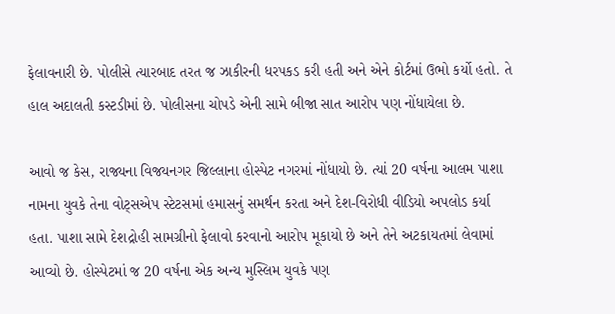ફેલાવનારી છે. પોલીસે ત્યારબાદ તરત જ ઝાકીરની ધરપકડ કરી હતી અને એને કોર્ટમાં ઉભો કર્યો હતો. તે હાલ અદાલતી કસ્ટડીમાં છે. પોલીસના ચોપડે એની સામે બીજા સાત આરોપ પણ નોંધાયેલા છે.

આવો જ કેસ, રાજ્યના વિજયનગર જિલ્લાના હોસ્પેટ નગરમાં નોંધાયો છે. ત્યાં 20 વર્ષના આલમ પાશા નામના યુવકે તેના વોટ્સએપ સ્ટેટસમાં હમાસનું સમર્થન કરતા અને દેશ-વિરોધી વીડિયો અપલોડ કર્યા હતા. પાશા સામે દેશદ્રોહી સામગ્રીનો ફેલાવો કરવાનો આરોપ મૂકાયો છે અને તેને અટકાયતમાં લેવામાં આવ્યો છે. હોસ્પેટમાં જ 20 વર્ષના એક અન્ય મુસ્લિમ યુવકે પણ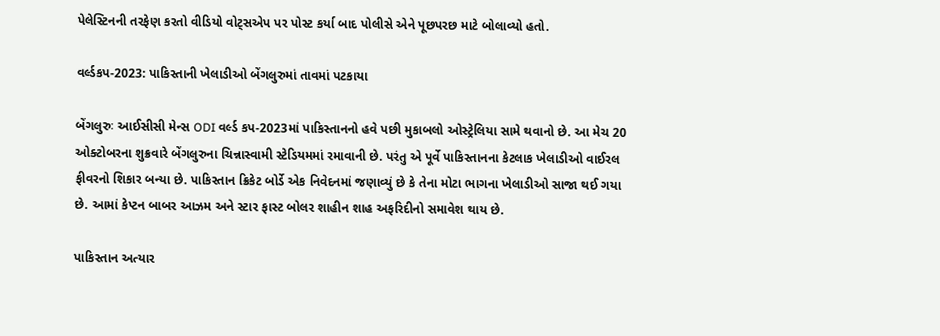પેલેસ્ટિનની તરફેણ કરતો વીડિયો વોટ્સએપ પર પોસ્ટ કર્યા બાદ પોલીસે એને પૂછપરછ માટે બોલાવ્યો હતો.

વર્લ્ડકપ-2023: પાકિસ્તાની ખેલાડીઓ બેંગલુરુમાં તાવમાં પટકાયા

બેંગલુરુઃ આઈસીસી મેન્સ ODI વર્લ્ડ કપ-2023માં પાકિસ્તાનનો હવે પછી મુકાબલો ઓસ્ટ્રેલિયા સામે થવાનો છે. આ મેચ 20 ઓક્ટોબરના શુક્રવારે બેંગલુરુના ચિન્નાસ્વામી સ્ટેડિયમમાં રમાવાની છે. પરંતુ એ પૂર્વે પાકિસ્તાનના કેટલાક ખેલાડીઓ વાઈરલ ફીવરનો શિકાર બન્યા છે. પાકિસ્તાન ક્રિકેટ બોર્ડે એક નિવેદનમાં જણાવ્યું છે કે તેના મોટા ભાગના ખેલાડીઓ સાજા થઈ ગયા છે. આમાં કેપ્ટન બાબર આઝમ અને સ્ટાર ફાસ્ટ બોલર શાહીન શાહ અફરિદીનો સમાવેશ થાય છે.

પાકિસ્તાન અત્યાર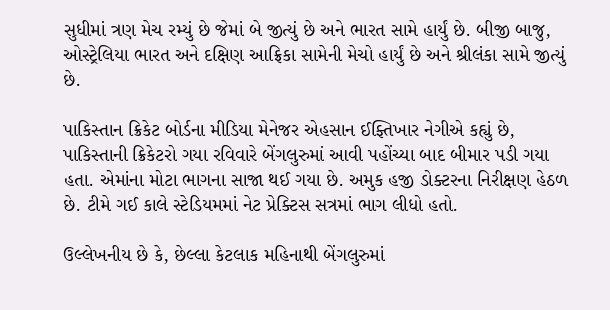સુધીમાં ત્રણ મેચ રમ્યું છે જેમાં બે જીત્યું છે અને ભારત સામે હાર્યું છે. બીજી બાજુ, ઓસ્ટ્રેલિયા ભારત અને દક્ષિણ આફ્રિકા સામેની મેચો હાર્યું છે અને શ્રીલંકા સામે જીત્યું છે.

પાકિસ્તાન ક્રિકેટ બોર્ડના મીડિયા મેનેજર એહસાન ઈફ્તિખાર નેગીએ કહ્યું છે, પાકિસ્તાની ક્રિકેટરો ગયા રવિવારે બેંગલુરુમાં આવી પહોંચ્યા બાદ બીમાર પડી ગયા હતા. એમાંના મોટા ભાગના સાજા થઈ ગયા છે. અમુક હજી ડોક્ટરના નિરીક્ષણ હેઠળ છે. ટીમે ગઈ કાલે સ્ટેડિયમમાં નેટ પ્રેક્ટિસ સત્રમાં ભાગ લીધો હતો.

ઉલ્લેખનીય છે કે, છેલ્લા કેટલાક મહિનાથી બેંગલુરુમાં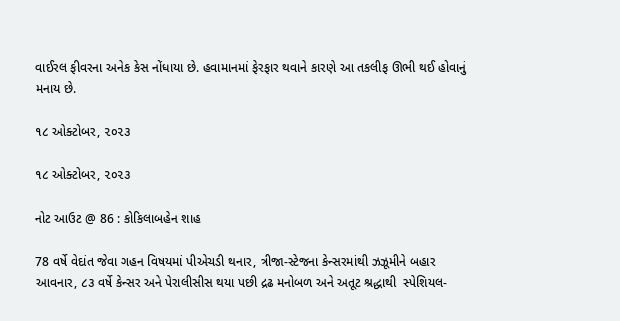વાઈરલ ફીવરના અનેક કેસ નોંધાયા છે. હવામાનમાં ફેરફાર થવાને કારણે આ તકલીફ ઊભી થઈ હોવાનું મનાય છે.

૧૮ ઓક્ટોબર, ૨૦૨૩

૧૮ ઓક્ટોબર, ૨૦૨૩

નોટ આઉટ @ 86 : કોકિલાબહેન શાહ

78 વર્ષે વેદાંત જેવા ગહન વિષયમાં પીએચડી થનાર, ત્રીજા-સ્ટેજના કેન્સરમાંથી ઝઝૂમીને બહાર આવનાર, ૮૩ વર્ષે કેન્સર અને પેરાલીસીસ થયા પછી દ્રઢ મનોબળ અને અતૂટ શ્રદ્ધાથી  સ્પેશિયલ-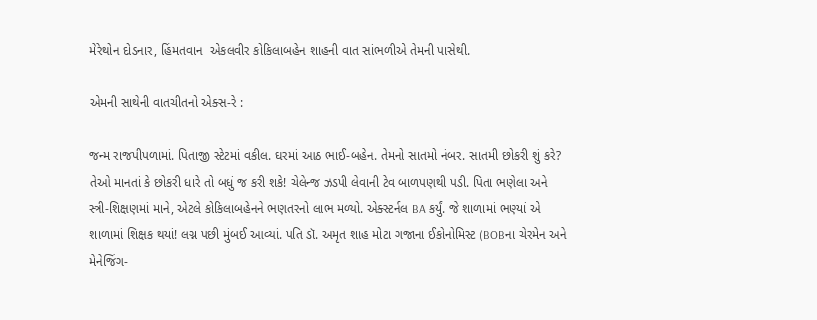મેરેથોન દોડનાર, હિંમતવાન  એકલવીર કોકિલાબહેન શાહની વાત સાંભળીએ તેમની પાસેથી.

એમની સાથેની વાતચીતનો એક્સ-રે :

જન્મ રાજપીપળામાં. પિતાજી સ્ટેટમાં વકીલ. ઘરમાં આઠ ભાઈ-બહેન. તેમનો સાતમો નંબર. સાતમી છોકરી શું કરે? તેઓ માનતાં કે છોકરી ધારે તો બધું જ કરી શકે! ચેલેન્જ ઝડપી લેવાની ટેવ બાળપણથી પડી. પિતા ભણેલા અને સ્ત્રી-શિક્ષણમાં માને, એટલે કોકિલાબહેનને ભણતરનો લાભ મળ્યો. એક્સ્ટર્નલ BA કર્યું. જે શાળામાં ભણ્યાં એ શાળામાં શિક્ષક થયાં! લગ્ન પછી મુંબઈ આવ્યાં. પતિ ડૉ. અમૃત શાહ મોટા ગજાના ઈકોનોમિસ્ટ (BOBના ચેરમેન અને મેનેજિંગ-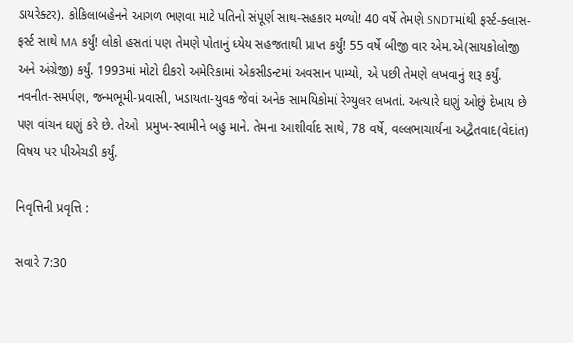ડાયરેક્ટર). કોકિલાબહેનને આગળ ભણવા માટે પતિનો સંપૂર્ણ સાથ-સહકાર મળ્યો! 40 વર્ષે તેમણે SNDTમાંથી ફર્સ્ટ-ક્લાસ-ફર્સ્ટ સાથે MA કર્યું! લોકો હસતાં પણ તેમણે પોતાનું ધ્યેય સહજતાથી પ્રાપ્ત કર્યું! 55 વર્ષે બીજી વાર એમ.એ(સાયકોલોજી અને અંગ્રેજી) કર્યું. 1993માં મોટો દીકરો અમેરિકામાં એકસીડન્ટમાં અવસાન પામ્યો, એ પછી તેમણે લખવાનું શરૂ કર્યું. નવનીત-સમર્પણ, જન્મભૂમી-પ્રવાસી, ખડાયતા-યુવક જેવાં અનેક સામયિકોમાં રેગ્યુલર લખતાં. અત્યારે ઘણું ઓછું દેખાય છે પણ વાંચન ઘણું કરે છે. તેઓ  પ્રમુખ-સ્વામીને બહુ માને. તેમના આશીર્વાદ સાથે, 78 વર્ષે, વલ્લભાચાર્યના અદ્વૈતવાદ(વેદાંત) વિષય પર પીએચડી કર્યું.

નિવૃત્તિની પ્રવૃત્તિ :

સવારે 7:30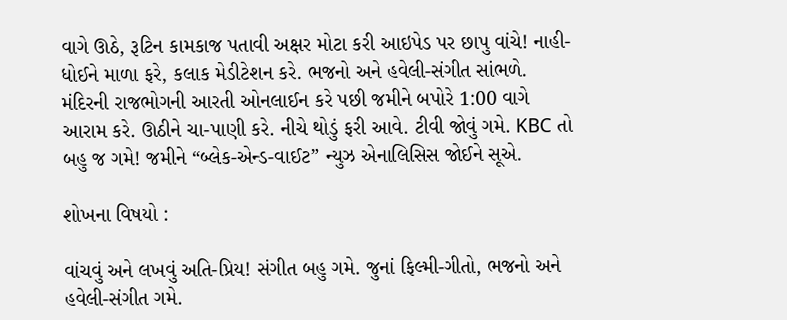વાગે ઊઠે, રૂટિન કામકાજ પતાવી અક્ષર મોટા કરી આઇપેડ પર છાપુ વાંચે! નાહી-ધોઈને માળા ફરે, કલાક મેડીટેશન કરે. ભજનો અને હવેલી-સંગીત સાંભળે. મંદિરની રાજભોગની આરતી ઓનલાઈન કરે પછી જમીને બપોરે 1:00 વાગે આરામ કરે. ઊઠીને ચા-પાણી કરે. નીચે થોડું ફરી આવે. ટીવી જોવું ગમે. KBC તો બહુ જ ગમે! જમીને “બ્લેક-એન્ડ-વાઈટ” ન્યુઝ એનાલિસિસ જોઈને સૂએ.

શોખના વિષયો :

વાંચવું અને લખવું અતિ-પ્રિય! સંગીત બહુ ગમે. જુનાં ફિલ્મી-ગીતો, ભજનો અને હવેલી-સંગીત ગમે.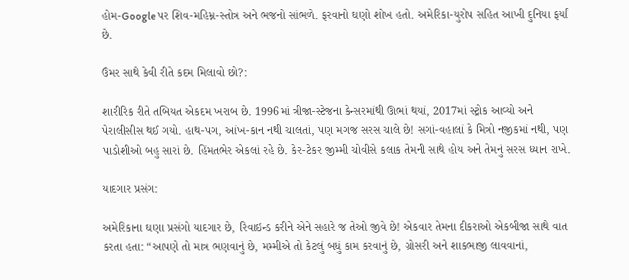હોમ-Google પર શિવ-મહિમ્ન-સ્તોત્ર અને ભજનો સાંભળે. ફરવાનો ઘણો શોખ હતો. અમેરિકા-યુરોપ સહિત આખી દુનિયા ફર્યાં છે.

ઉંમર સાથે કેવી રીતે કદમ મિલાવો છો?:

શારીરિક રીતે તબિયત એકદમ ખરાબ છે. 1996માં ત્રીજા-સ્ટેજના કેન્સરમાંથી ઊભાં થયાં, 2017માં સ્ટ્રોક આવ્યો અને પેરાલીસીસ થઈ ગયો. હાથ-પગ, આંખ-કાન નથી ચાલતાં, પણ મગજ સરસ ચાલે છે! સગાં-વહાલાં કે મિત્રો નજીકમાં નથી, પણ પાડોશીઓ બહુ સારાં છે. હિંમતભેર એકલાં રહે છે. કેર-ટેકર જીમ્મી ચોવીસે કલાક તેમની સાથે હોય અને તેમનું સરસ ધ્યાન રાખે.

યાદગાર પ્રસંગ:

અમેરિકાના ઘણા પ્રસંગો યાદગાર છે, રિવાઇન્ડ કરીને એને સહારે જ તેઓ જીવે છે! એકવાર તેમના દીકરાઓ એકબીજા સાથે વાત કરતા હતા: “આપણે તો માત્ર ભણવાનું છે, મમ્મીએ તો કેટલું બધું કામ કરવાનું છે, ગ્રોસરી અને શાકભાજી લાવવાનાં,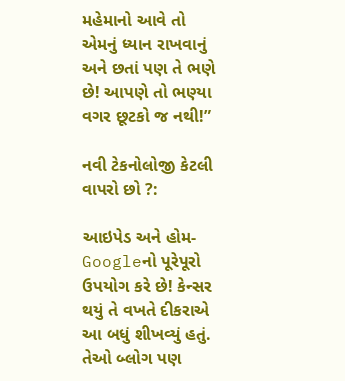મહેમાનો આવે તો એમનું ધ્યાન રાખવાનું અને છતાં પણ તે ભણે છે! આપણે તો ભણ્યા વગર છૂટકો જ નથી!”

નવી ટેકનોલોજી કેટલી વાપરો છો ?:

આઇપેડ અને હોમ-Googleનો પૂરેપૂરો ઉપયોગ કરે છે! કેન્સર થયું તે વખતે દીકરાએ આ બધું શીખવ્યું હતું. તેઓ બ્લોગ પણ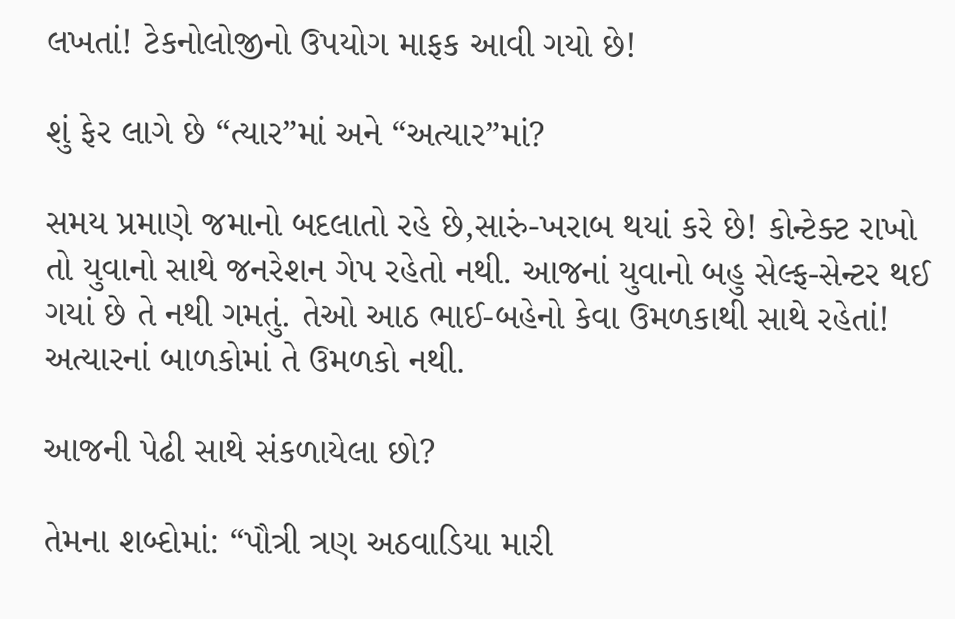લખતાં! ટેકનોલોજીનો ઉપયોગ માફક આવી ગયો છે!

શું ફેર લાગે છે “ત્યાર”માં અને “અત્યાર”માં?

સમય પ્રમાણે જમાનો બદલાતો રહે છે,સારું-ખરાબ થયાં કરે છે! કોન્ટેક્ટ રાખો તો યુવાનો સાથે જનરેશન ગેપ રહેતો નથી. આજનાં યુવાનો બહુ સેલ્ફ-સેન્ટર થઈ ગયાં છે તે નથી ગમતું. તેઓ આઠ ભાઈ-બહેનો કેવા ઉમળકાથી સાથે રહેતાં! અત્યારનાં બાળકોમાં તે ઉમળકો નથી.

આજની પેઢી સાથે સંકળાયેલા છો?

તેમના શબ્દોમાં: “પૌત્રી ત્રણ અઠવાડિયા મારી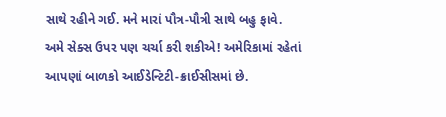સાથે રહીને ગઈ. મને મારાં પૌત્ર-પૌત્રી સાથે બહુ ફાવે. અમે સેક્સ ઉપર પણ ચર્ચા કરી શકીએ! અમેરિકામાં રહેતાં આપણાં બાળકો આઈડેન્ટિટી-ક્રાઈસીસમાં છે.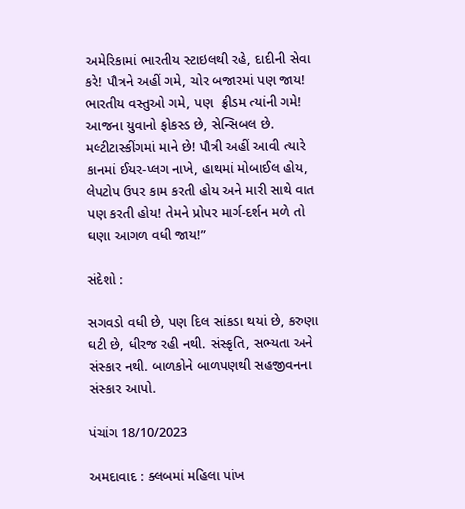અમેરિકામાં ભારતીય સ્ટાઇલથી રહે, દાદીની સેવા કરે! પૌત્રને અહીં ગમે, ચોર બજારમાં પણ જાય! ભારતીય વસ્તુઓ ગમે, પણ  ફ્રીડમ ત્યાંની ગમે! આજના યુવાનો ફોકસ્ડ છે, સેન્સિબલ છે. મલ્ટીટાસ્કીંગમાં માને છે! પૌત્રી અહીં આવી ત્યારે કાનમાં ઈયર-પ્લગ નાખે, હાથમાં મોબાઈલ હોય, લેપટોપ ઉપર કામ કરતી હોય અને મારી સાથે વાત પણ કરતી હોય! તેમને પ્રોપર માર્ગ-દર્શન મળે તો ઘણા આગળ વધી જાય!”

સંદેશો :

સગવડો વધી છે, પણ દિલ સાંકડા થયાં છે, કરુણા ઘટી છે, ધીરજ રહી નથી. સંસ્કૃતિ, સભ્યતા અને સંસ્કાર નથી. બાળકોને બાળપણથી સહજીવનના સંસ્કાર આપો.

પંચાંગ 18/10/2023

અમદાવાદ : ક્લબમાં મહિલા પાંખ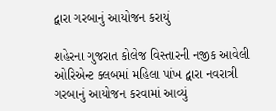દ્વારા ગરબાનું આયોજન કરાયું

શહેરના ગુજરાત કોલેજ વિસ્તારની નજીક આવેલી ઓરિએન્ટ ક્લબમાં મહિલા પાંખ દ્વારા નવરાત્રી ગરબાનું આયોજન કરવામાં આવ્યું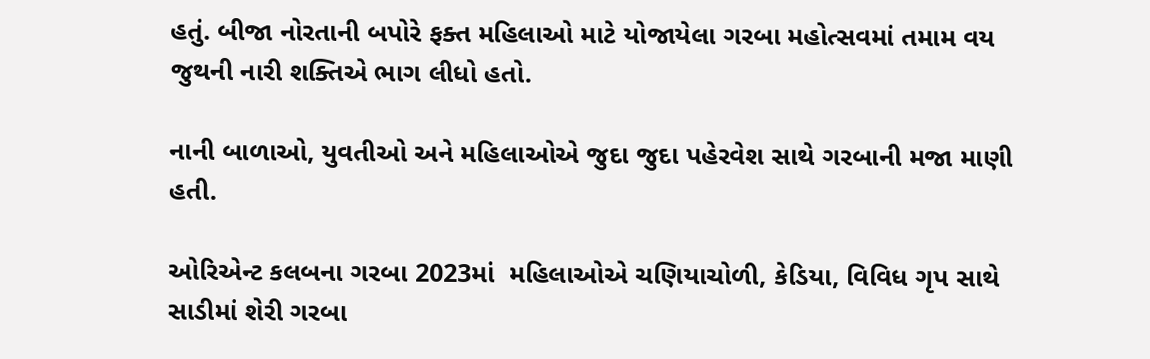હતું. બીજા નોરતાની બપોરે ફક્ત મહિલાઓ માટે યોજાયેલા ગરબા મહોત્સવમાં તમામ વય જુથની નારી શક્તિએ ભાગ લીધો હતો.

નાની બાળાઓ, યુવતીઓ અને મહિલાઓએ જુદા જુદા પહેરવેશ સાથે ગરબાની મજા માણી હતી.

ઓરિએન્ટ કલબના ગરબા 2023માં  મહિલાઓએ ચણિયાચોળી, કેડિયા, વિવિધ ગૃપ સાથે સાડીમાં શેરી ગરબા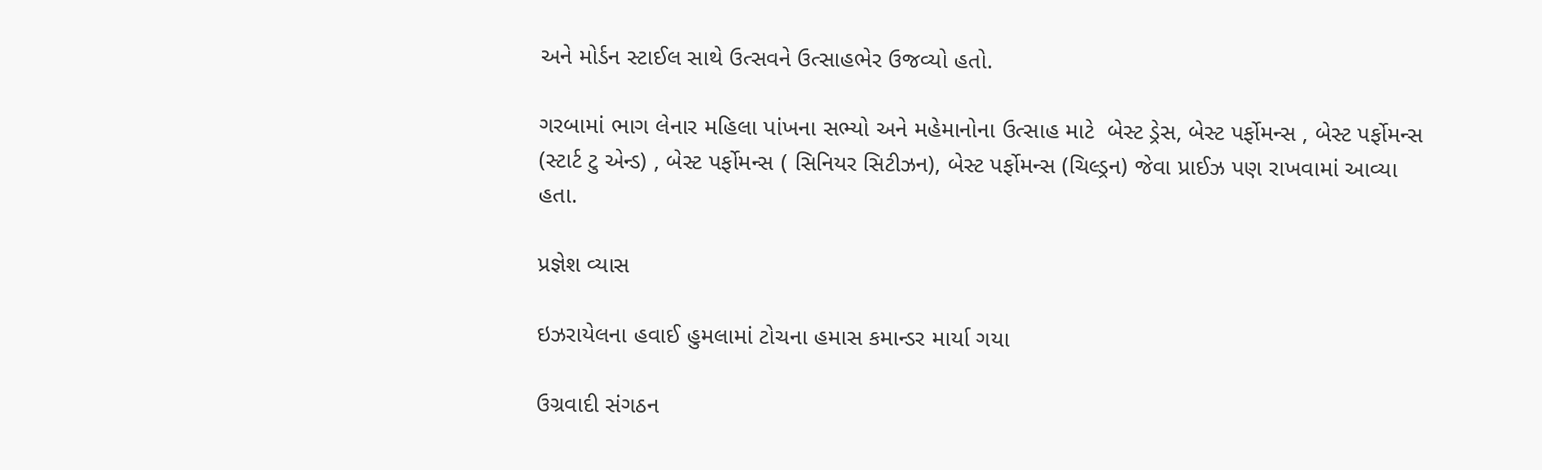અને મોર્ડન સ્ટાઈલ સાથે ઉત્સવને ઉત્સાહભેર ઉજવ્યો હતો.

ગરબામાં ભાગ લેનાર મહિલા પાંખના સભ્યો અને મહેમાનોના ઉત્સાહ માટે  બેસ્ટ ડ્રેસ, બેસ્ટ પર્ફોમન્સ , બેસ્ટ પર્ફોમન્સ (સ્ટાર્ટ ટુ એન્ડ) , બેસ્ટ પર્ફોમન્સ ( સિનિયર સિટીઝન), બેસ્ટ પર્ફોમન્સ (ચિલ્ડ્રન) જેવા પ્રાઈઝ પણ રાખવામાં આવ્યા હતા.

પ્રજ્ઞેશ વ્યાસ

ઇઝરાયેલના હવાઈ હુમલામાં ટોચના હમાસ કમાન્ડર માર્યા ગયા

ઉગ્રવાદી સંગઠન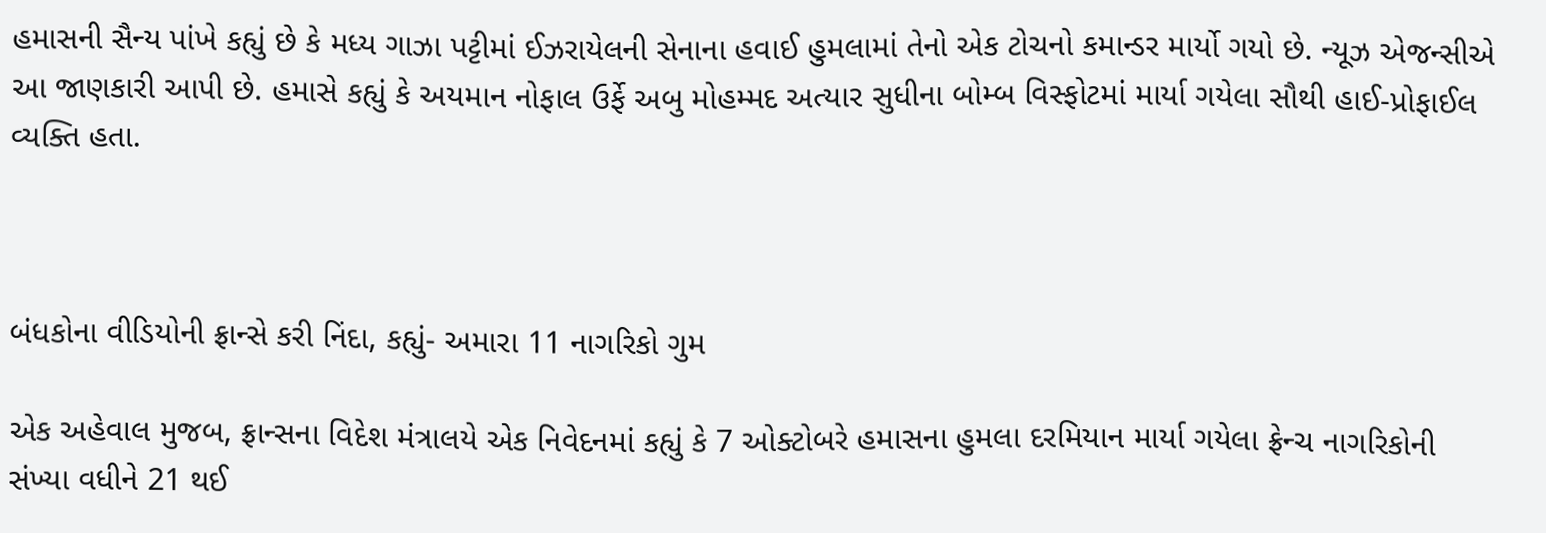હમાસની સૈન્ય પાંખે કહ્યું છે કે મધ્ય ગાઝા પટ્ટીમાં ઈઝરાયેલની સેનાના હવાઈ હુમલામાં તેનો એક ટોચનો કમાન્ડર માર્યો ગયો છે. ન્યૂઝ એજન્સીએ આ જાણકારી આપી છે. હમાસે કહ્યું કે અયમાન નોફાલ ઉર્ફે અબુ મોહમ્મદ અત્યાર સુધીના બોમ્બ વિસ્ફોટમાં માર્યા ગયેલા સૌથી હાઈ-પ્રોફાઈલ વ્યક્તિ હતા.



બંધકોના વીડિયોની ફ્રાન્સે કરી નિંદા, કહ્યું- અમારા 11 નાગરિકો ગુમ

એક અહેવાલ મુજબ, ફ્રાન્સના વિદેશ મંત્રાલયે એક નિવેદનમાં કહ્યું કે 7 ઓક્ટોબરે હમાસના હુમલા દરમિયાન માર્યા ગયેલા ફ્રેન્ચ નાગરિકોની સંખ્યા વધીને 21 થઈ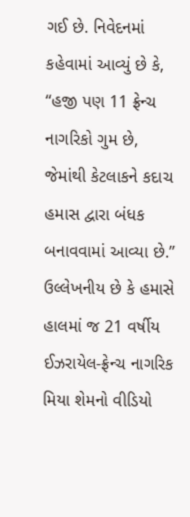ગઈ છે. નિવેદનમાં કહેવામાં આવ્યું છે કે, “હજી પણ 11 ફ્રેન્ચ નાગરિકો ગુમ છે, જેમાંથી કેટલાકને કદાચ હમાસ દ્વારા બંધક બનાવવામાં આવ્યા છે.” ઉલ્લેખનીય છે કે હમાસે હાલમાં જ 21 વર્ષીય ઈઝરાયેલ-ફ્રેન્ચ નાગરિક મિયા શેમનો વીડિયો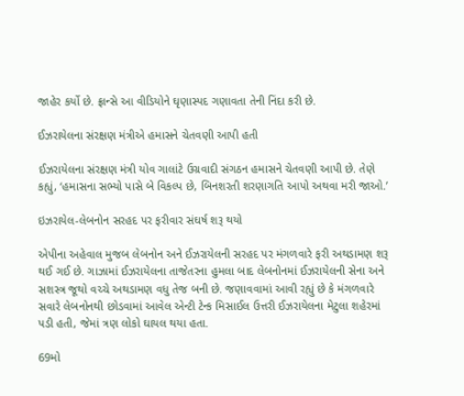જાહેર કર્યો છે. ફ્રાન્સે આ વીડિયોને ઘૃણાસ્પદ ગણાવતા તેની નિંદા કરી છે.

ઈઝરાયેલના સંરક્ષણ મંત્રીએ હમાસને ચેતવણી આપી હતી

ઈઝરાયેલના સંરક્ષણ મંત્રી યોવ ગાલાંટે ઉગ્રવાદી સંગઠન હમાસને ચેતવણી આપી છે. તેણે કહ્યું, ‘હમાસના સભ્યો પાસે બે વિકલ્પ છે, બિનશરતી શરણાગતિ આપો અથવા મરી જાઓ.’

ઇઝરાયેલ-લેબનોન સરહદ પર ફરીવાર સંઘર્ષ શરૂ થયો

એપીના અહેવાલ મુજબ લેબનોન અને ઈઝરાયેલની સરહદ પર મંગળવારે ફરી અથડામણ શરૂ થઈ ગઈ છે. ગાઝામાં ઈઝરાયેલના તાજેતરના હુમલા બાદ લેબનોનમાં ઈઝરાયેલની સેના અને સશસ્ત્ર જૂથો વચ્ચે અથડામણ વધુ તેજ બની છે. જણાવવામાં આવી રહ્યું છે કે મંગળવારે સવારે લેબનોનથી છોડવામાં આવેલ એન્ટી ટેન્ક મિસાઈલ ઉત્તરી ઈઝરાયેલના મેટુલા શહેરમાં પડી હતી, જેમાં ત્રણ લોકો ઘાયલ થયા હતા.

69મો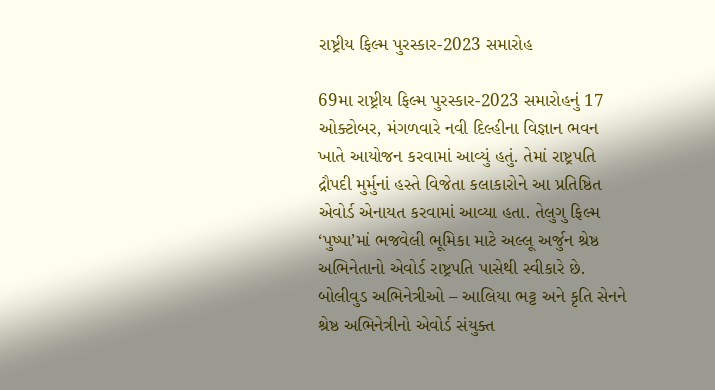રાષ્ટ્રીય ફિલ્મ પુરસ્કાર-2023 સમારોહ

69મા રાષ્ટ્રીય ફિલ્મ પુરસ્કાર-2023 સમારોહનું 17 ઓક્ટોબર, મંગળવારે નવી દિલ્હીના વિજ્ઞાન ભવન ખાતે આયોજન કરવામાં આવ્યું હતું. તેમાં રાષ્ટ્રપતિ દ્રૌપદી મુર્મુનાં હસ્તે વિજેતા કલાકારોને આ પ્રતિષ્ઠિત એવોર્ડ એનાયત કરવામાં આવ્યા હતા. તેલુગુ ફિલ્મ ‘પુષ્પા’માં ભજવેલી ભૂમિકા માટે અલ્લૂ અર્જુન શ્રેષ્ઠ અભિનેતાનો એવોર્ડ રાષ્ટ્રપતિ પાસેથી સ્વીકારે છે. બોલીવુડ અભિનેત્રીઓ – આલિયા ભટ્ટ અને કૃતિ સેનને શ્રેષ્ઠ અભિનેત્રીનો એવોર્ડ સંયુક્ત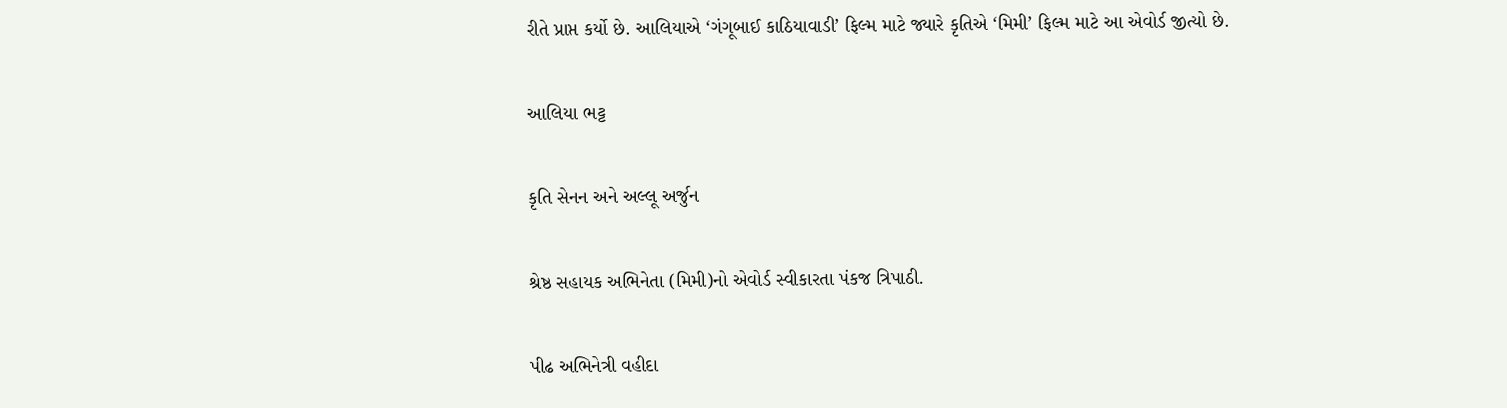રીતે પ્રાપ્ત કર્યો છે. આલિયાએ ‘ગંગૂબાઈ કાઠિયાવાડી’ ફિલ્મ માટે જ્યારે કૃતિએ ‘મિમી’ ફિલ્મ માટે આ એવોર્ડ જીત્યો છે.

આલિયા ભટ્ટ

કૃતિ સેનન અને અલ્લૂ અર્જુન

શ્રેષ્ઠ સહાયક અભિનેતા (મિમી)નો એવોર્ડ સ્વીકારતા પંકજ ત્રિપાઠી.

પીઢ અભિનેત્રી વહીદા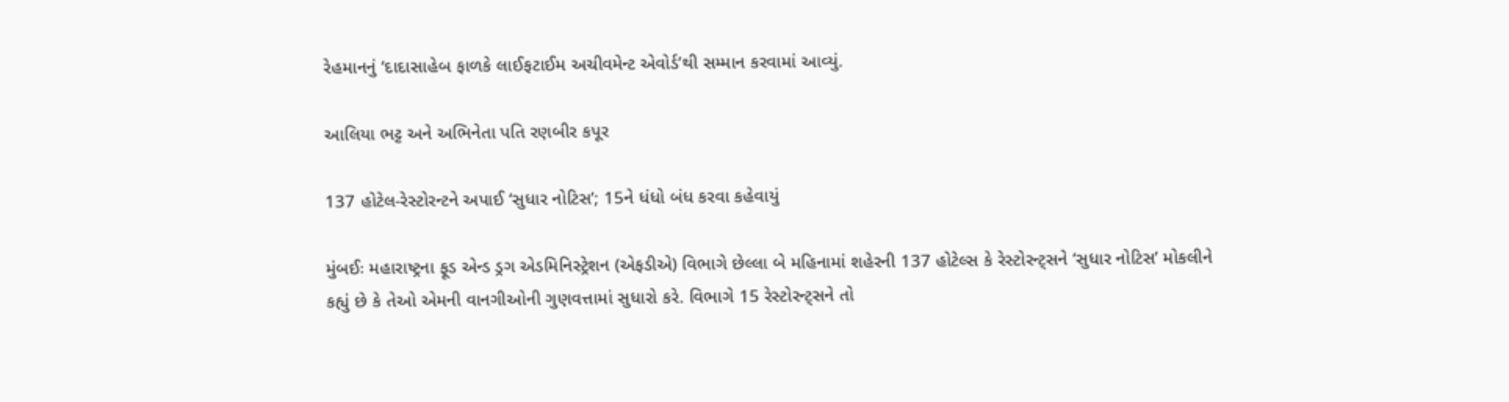રેહમાનનું ‘દાદાસાહેબ ફાળકે લાઈફટાઈમ અચીવમેન્ટ એવોર્ડ’થી સમ્માન કરવામાં આવ્યું.

આલિયા ભટ્ટ અને અભિનેતા પતિ રણબીર કપૂર

137 હોટેલ-રેસ્ટોરન્ટને અપાઈ ‘સુધાર નોટિસ’; 15ને ધંધો બંધ કરવા કહેવાયું

મુંબઈઃ મહારાષ્ટ્રના ફૂડ એન્ડ ડ્રગ એડમિનિસ્ટ્રેશન (એફડીએ) વિભાગે છેલ્લા બે મહિનામાં શહેરની 137 હોટેલ્સ કે રેસ્ટોરન્ટ્સને ‘સુધાર નોટિસ’ મોકલીને કહ્યું છે કે તેઓ એમની વાનગીઓની ગુણવત્તામાં સુધારો કરે. વિભાગે 15 રેસ્ટોરન્ટ્સને તો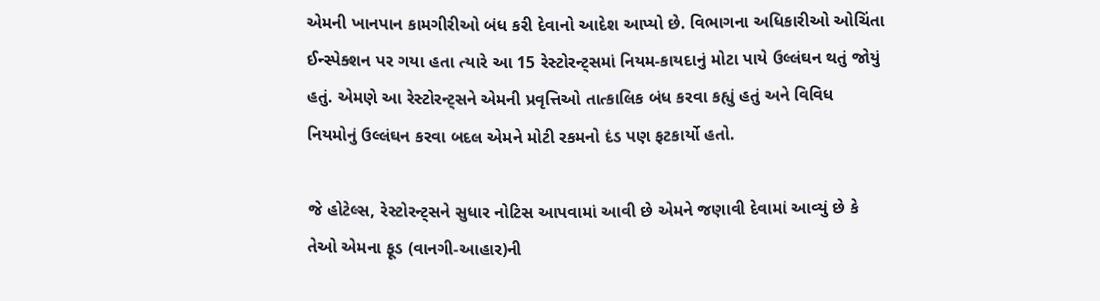એમની ખાનપાન કામગીરીઓ બંધ કરી દેવાનો આદેશ આપ્યો છે. વિભાગના અધિકારીઓ ઓચિંતા ઈન્સ્પેક્શન પર ગયા હતા ત્યારે આ 15 રેસ્ટોરન્ટ્સમાં નિયમ-કાયદાનું મોટા પાયે ઉલ્લંઘન થતું જોયું હતું. એમણે આ રેસ્ટોરન્ટ્સને એમની પ્રવૃત્તિઓ તાત્કાલિક બંધ કરવા કહ્યું હતું અને વિવિધ નિયમોનું ઉલ્લંઘન કરવા બદલ એમને મોટી રકમનો દંડ પણ ફટકાર્યો હતો.

જે હોટેલ્સ, રેસ્ટોરન્ટ્સને સુધાર નોટિસ આપવામાં આવી છે એમને જણાવી દેવામાં આવ્યું છે કે તેઓ એમના ફૂડ (વાનગી-આહાર)ની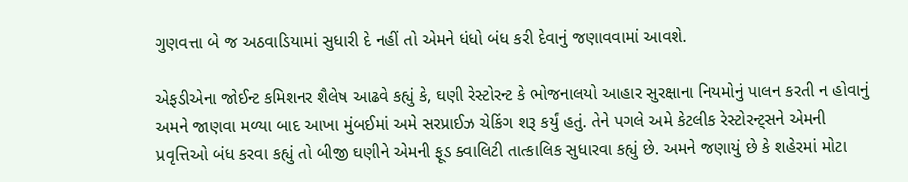ગુણવત્તા બે જ અઠવાડિયામાં સુધારી દે નહીં તો એમને ધંધો બંધ કરી દેવાનું જણાવવામાં આવશે.

એફડીએના જોઈન્ટ કમિશનર શૈલેષ આઢવે કહ્યું કે, ઘણી રેસ્ટોરન્ટ કે ભોજનાલયો આહાર સુરક્ષાના નિયમોનું પાલન કરતી ન હોવાનું અમને જાણવા મળ્યા બાદ આખા મુંબઈમાં અમે સરપ્રાઈઝ ચેકિંગ શરૂ કર્યું હતું. તેને પગલે અમે કેટલીક રેસ્ટોરન્ટ્સને એમની પ્રવૃત્તિઓ બંધ કરવા કહ્યું તો બીજી ઘણીને એમની ફૂડ ક્વાલિટી તાત્કાલિક સુધારવા કહ્યું છે. અમને જણાયું છે કે શહેરમાં મોટા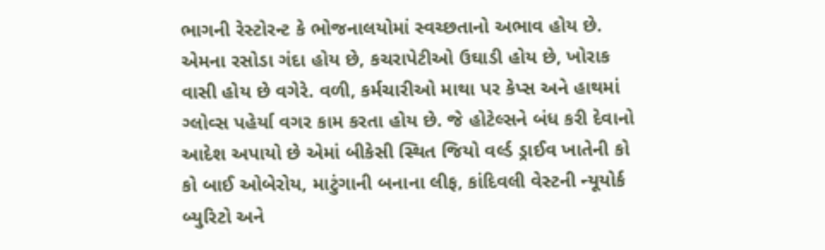ભાગની રેસ્ટોરન્ટ કે ભોજનાલયોમાં સ્વચ્છતાનો અભાવ હોય છે. એમના રસોડા ગંદા હોય છે, કચરાપેટીઓ ઉઘાડી હોય છે, ખોરાક વાસી હોય છે વગેરે. વળી, કર્મચારીઓ માથા પર કેપ્સ અને હાથમાં ગ્લોવ્સ પહેર્યા વગર કામ કરતા હોય છે. જે હોટેલ્સને બંધ કરી દેવાનો આદેશ અપાયો છે એમાં બીકેસી સ્થિત જિયો વર્લ્ડ ડ્રાઈવ ખાતેની કો કો બાઈ ઓબેરોય, માટુંગાની બનાના લીફ, કાંદિવલી વેસ્ટની ન્યૂયોર્ક બ્યુરિટો અને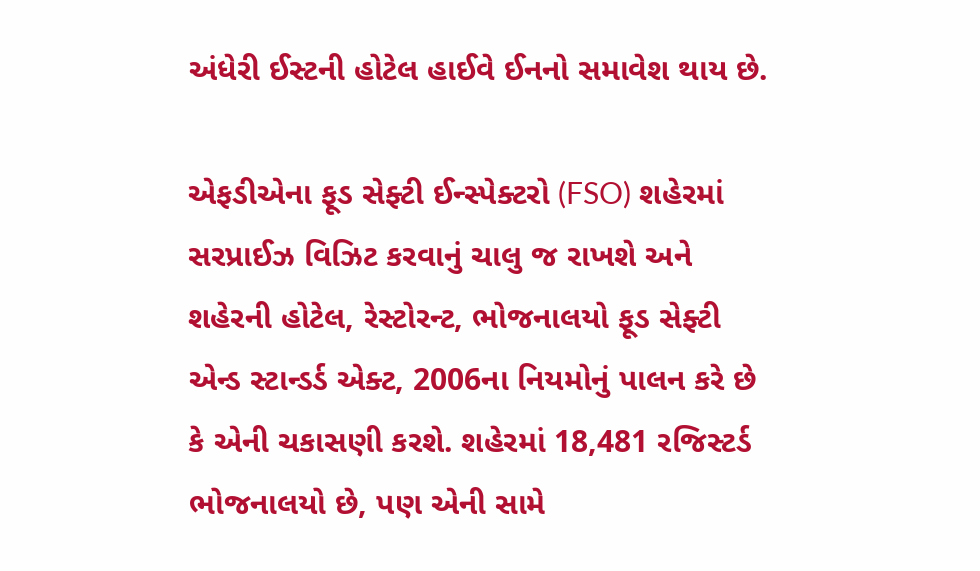અંધેરી ઈસ્ટની હોટેલ હાઈવે ઈનનો સમાવેશ થાય છે.

એફડીએના ફૂડ સેફ્ટી ઈન્સ્પેક્ટરો (FSO) શહેરમાં સરપ્રાઈઝ વિઝિટ કરવાનું ચાલુ જ રાખશે અને શહેરની હોટેલ, રેસ્ટોરન્ટ, ભોજનાલયો ફૂડ સેફ્ટી એન્ડ સ્ટાન્ડર્ડ એક્ટ, 2006ના નિયમોનું પાલન કરે છે કે એની ચકાસણી કરશે. શહેરમાં 18,481 રજિસ્ટર્ડ ભોજનાલયો છે, પણ એની સામે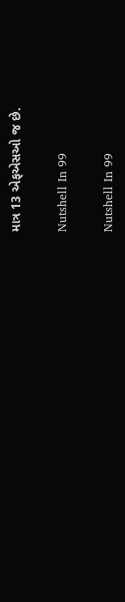માત્ર 13 એફએસઓ જ છે.

Nutshell In 99

Nutshell In 99